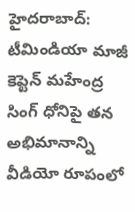హైదరాబాద్: టీమిండియా మాజీ కెప్టెన్ మహేంద్ర సింగ్ ధోనిపై తన అభిమానాన్ని వీడియో రూపంలో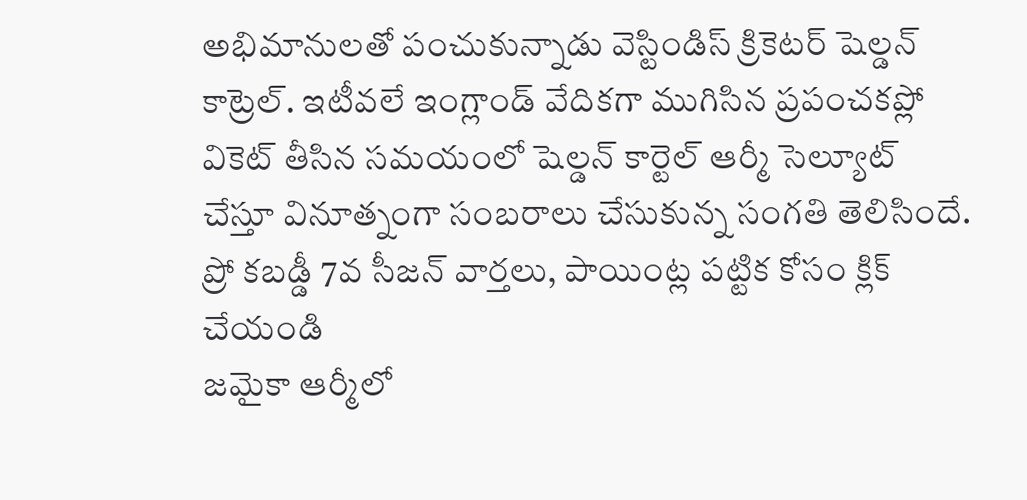అభిమానులతో పంచుకున్నాడు వెస్టిండిస్ క్రికెటర్ షెల్డన్ కాట్రెల్. ఇటీవలే ఇంగ్లాండ్ వేదికగా ముగిసిన ప్రపంచకప్లో వికెట్ తీసిన సమయంలో షెల్డన్ కార్టెల్ ఆర్మీ సెల్యూట్ చేస్తూ వినూత్నంగా సంబరాలు చేసుకున్న సంగతి తెలిసిందే.
ప్రో కబడ్డీ 7వ సీజన్ వార్తలు, పాయింట్ల పట్టిక కోసం క్లిక్ చేయండి
జమైకా ఆర్మీలో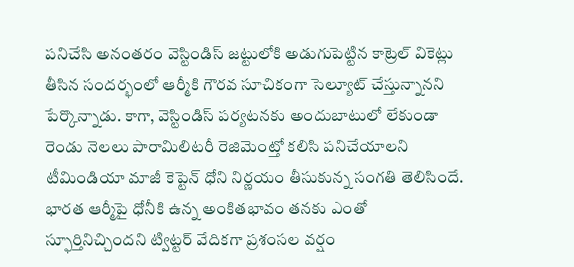పనిచేసి అనంతరం వెస్టిండిస్ జట్టులోకి అడుగుపెట్టిన కాట్రెల్ వికెట్లు తీసిన సందర్భంలో ఆర్మీకి గౌరవ సూచికంగా సెల్యూట్ చేస్తున్నానని పేర్కొన్నాడు. కాగా, వెస్టిండిస్ పర్యటనకు అందుబాటులో లేకుండా రెండు నెలలు పారామిలిటరీ రెజిమెంట్తో కలిసి పనిచేయాలని టీమిండియా మాజీ కెప్టెన్ ధోని నిర్ణయం తీసుకున్న సంగతి తెలిసిందే.
భారత ఆర్మీపై ధోనీకి ఉన్న అంకితభావం తనకు ఎంతో స్ఫూర్తినిచ్చిందని ట్విట్టర్ వేదికగా ప్రశంసల వర్షం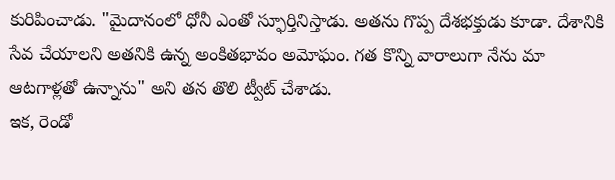కురిపించాడు. "మైదానంలో ధోనీ ఎంతో స్ఫూర్తినిస్తాడు. అతను గొప్ప దేశభక్తుడు కూడా. దేశానికి సేవ చేయాలని అతనికి ఉన్న అంకితభావం అమోఘం. గత కొన్ని వారాలుగా నేను మా ఆటగాళ్లతో ఉన్నాను" అని తన తొలి ట్వీట్ చేశాడు.
ఇక, రెండో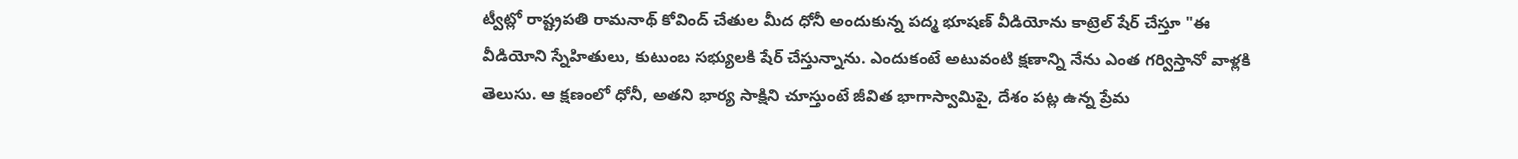ట్వీట్లో రాష్ట్రపతి రామనాథ్ కోవింద్ చేతుల మీద ధోనీ అందుకున్న పద్మ భూషణ్ వీడియోను కాట్రెల్ షేర్ చేస్తూ "ఈ వీడియోని స్నేహితులు, కుటుంబ సభ్యులకి షేర్ చేస్తున్నాను. ఎందుకంటే అటువంటి క్షణాన్ని నేను ఎంత గర్విస్తానో వాళ్లకి తెలుసు. ఆ క్షణంలో ధోనీ, అతని భార్య సాక్షిని చూస్తుంటే జీవిత భాగాస్వామిపై, దేశం పట్ల ఉన్న ప్రేమ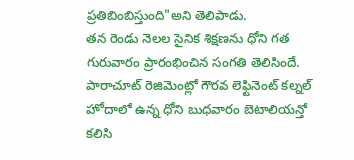ప్రతిబింబిస్తుంది"అని తెలిపాడు.
తన రెండు నెలల సైనిక శిక్షణను ధోని గత గురువారం ప్రారంభించిన సంగతి తెలిసిందే. పారాచూట్ రెజిమెంట్లో గౌరవ లెఫ్టినెంట్ కల్నల్ హోదాలో ఉన్న ధోని బుధవారం బెటాలియన్తో కలిసి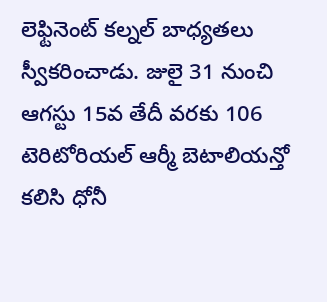లెఫ్టినెంట్ కల్నల్ బాధ్యతలు స్వీకరించాడు. జులై 31 నుంచి ఆగస్టు 15వ తేదీ వరకు 106 టెరిటోరియల్ ఆర్మీ బెటాలియన్తో కలిసి ధోనీ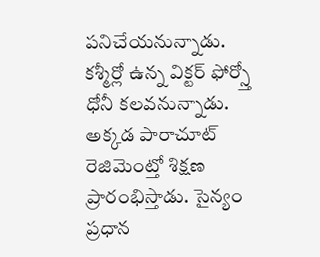పనిచేయనున్నాడు.
కశ్మీర్లో ఉన్న విక్టర్ ఫోర్స్తో ధోనీ కలవనున్నాడు. అక్కడ పారాచూట్ రెజిమెంట్తో శిక్షణ ప్రారంభిస్తాడు. సైన్యం ప్రధాన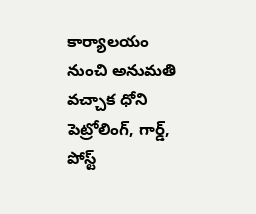కార్యాలయం నుంచి అనుమతి వచ్చాక ధోని పెట్రోలింగ్, గార్డ్, పోస్ట్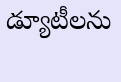డ్యూటీలను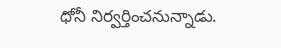ధోనీ నిర్వర్తించనున్నాడు.